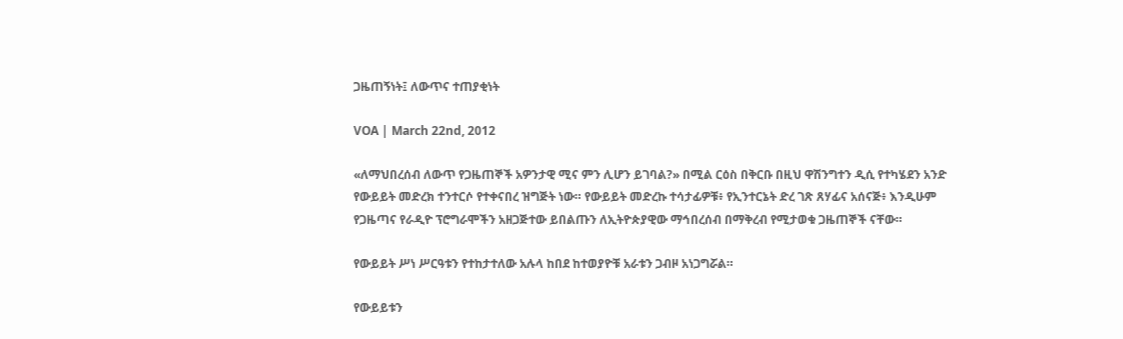ጋዜጠኝነት፤ ለውጥና ተጠያቂነት

VOA | March 22nd, 2012

«ለማህበረሰብ ለውጥ የጋዜጠኞች አዎንታዊ ሚና ምን ሊሆን ይገባል?» በሚል ርዕስ በቅርቡ በዚህ ዋሽንግተን ዲሲ የተካሄደን አንድ የውይይት መድረክ ተንተርሶ የተቀናበረ ዝግጅት ነው። የውይይት መድረኩ ተሳታፊዎቹ፥ የኢንተርኔት ድረ ገጽ ጸሃፊና አሰናጅ፥ እንዲሁም የጋዜጣና የራዲዮ ፕሮግራሞችን አዘጋጅተው ይበልጡን ለኢትዮጵያዊው ማኅበረሰብ በማቅረብ የሚታወቁ ጋዜጠኞች ናቸው።

የውይይት ሥነ ሥርዓቱን የተከታተለው አሉላ ከበደ ከተወያዮቹ አራቱን ጋብዞ አነጋግሯል።

የውይይቱን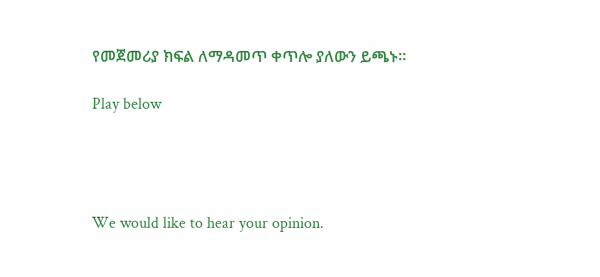የመጀመሪያ ክፍል ለማዳመጥ ቀጥሎ ያለውን ይጫኑ።

Play below




We would like to hear your opinion.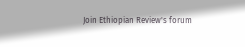Join Ethiopian Review's forum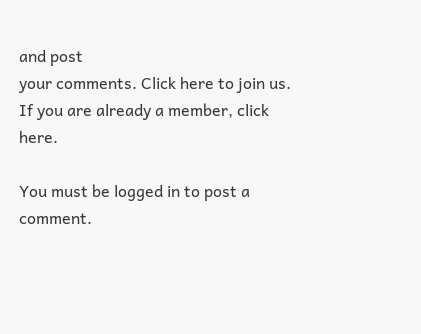and post
your comments. Click here to join us.
If you are already a member, click here.

You must be logged in to post a comment.